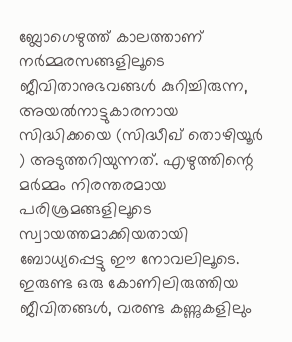ബ്ലോഗെഴുത്ത് കാലത്താണ് നർമ്മരസങ്ങളിലൂടെ ജീവിതാനുഭവങ്ങൾ കുറിച്ചിരുന്ന, അയൽനാട്ടുകാരനായ സിദ്ധിക്കയെ (സിദ്ധീഖ് തൊഴിയൂർ ) അടുത്തറിയുന്നത്. എഴുത്തിന്റെ മർമ്മം നിരന്തരമായ പരിശ്രമങ്ങളിലൂടെ സ്വായത്തമാക്കിയതായി ബോധ്യപ്പെട്ടു ഈ നോവലിലൂടെ. ഇരുണ്ട ഒരു കോണിലിരുത്തിയ ജീവിതങ്ങൾ, വരണ്ട കണ്ണുകളിലും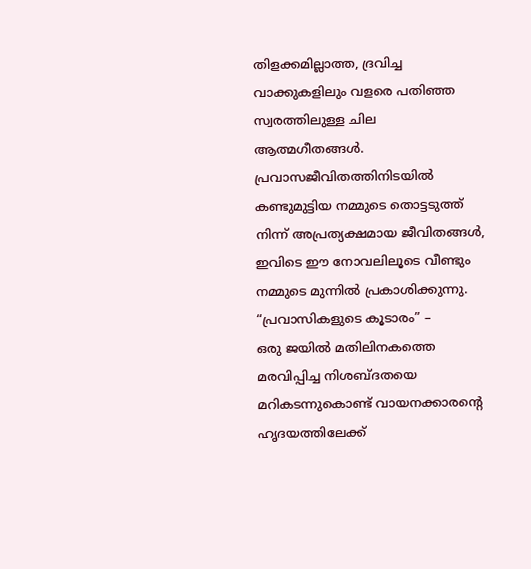തിളക്കമില്ലാത്ത, ദ്രവിച്ച വാക്കുകളിലും വളരെ പതിഞ്ഞ സ്വരത്തിലുള്ള ചില ആത്മഗീതങ്ങൾ. പ്രവാസജീവിതത്തിനിടയിൽ കണ്ടുമുട്ടിയ നമ്മുടെ തൊട്ടടുത്ത് നിന്ന് അപ്രത്യക്ഷമായ ജീവിതങ്ങൾ, ഇവിടെ ഈ നോവലിലൂടെ വീണ്ടും നമ്മുടെ മുന്നിൽ പ്രകാശിക്കുന്നു.
“പ്രവാസികളുടെ കൂടാരം” –
ഒരു ജയിൽ മതിലിനകത്തെ മരവിപ്പിച്ച നിശബ്ദതയെ മറികടന്നുകൊണ്ട് വായനക്കാരൻ്റെ ഹൃദയത്തിലേക്ക്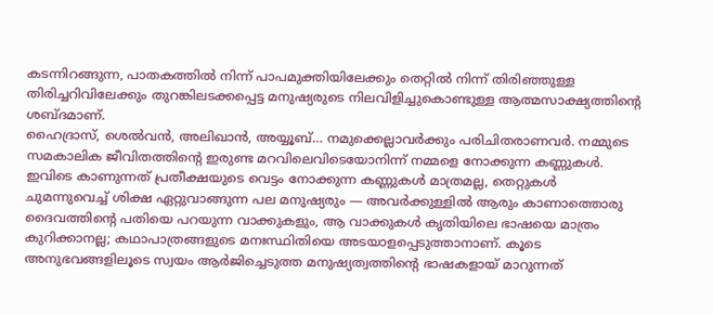കടന്നിറങ്ങുന്ന, പാതകത്തിൽ നിന്ന് പാപമുക്തിയിലേക്കും തെറ്റിൽ നിന്ന് തിരിഞ്ഞുള്ള തിരിച്ചറിവിലേക്കും തുറങ്കിലടക്കപ്പെട്ട മനുഷ്യരുടെ നിലവിളിച്ചുകൊണ്ടുള്ള ആത്മസാക്ഷ്യത്തിന്റെ ശബ്ദമാണ്.
ഹൈദ്രാസ്, ശെൽവൻ, അലിഖാൻ, അയ്യൂബ്… നമുക്കെല്ലാവർക്കും പരിചിതരാണവർ. നമ്മുടെ സമകാലിക ജീവിതത്തിൻ്റെ ഇരുണ്ട മറവിലെവിടെയോനിന്ന് നമ്മളെ നോക്കുന്ന കണ്ണുകൾ. ഇവിടെ കാണുന്നത് പ്രതീക്ഷയുടെ വെട്ടം നോക്കുന്ന കണ്ണുകൾ മാത്രമല്ല, തെറ്റുകൾ ചുമന്നുവെച്ച് ശിക്ഷ ഏറ്റുവാങ്ങുന്ന പല മനുഷ്യരും — അവർക്കുള്ളിൽ ആരും കാണാത്തൊരു ദൈവത്തിൻ്റെ പതിയെ പറയുന്ന വാക്കുകളും, ആ വാക്കുകൾ കൃതിയിലെ ഭാഷയെ മാത്രം കുറിക്കാനല്ല; കഥാപാത്രങ്ങളുടെ മനഃസ്ഥിതിയെ അടയാളപ്പെടുത്താനാണ്. കൂടെ അനുഭവങ്ങളിലൂടെ സ്വയം ആർജിച്ചെടുത്ത മനുഷ്യത്വത്തിൻ്റെ ഭാഷകളായ് മാറുന്നത്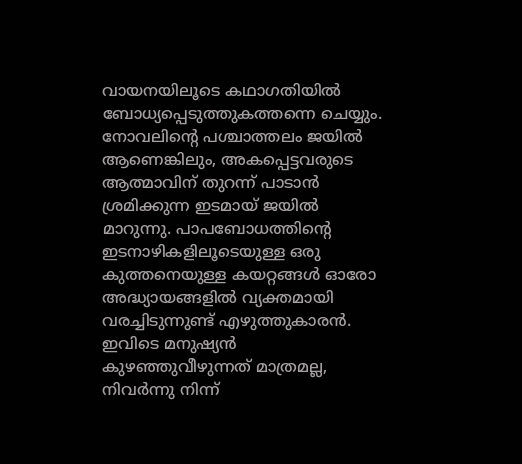വായനയിലൂടെ കഥാഗതിയിൽ ബോധ്യപ്പെടുത്തുകത്തന്നെ ചെയ്യും.
നോവലിന്റെ പശ്ചാത്തലം ജയിൽ ആണെങ്കിലും, അകപ്പെട്ടവരുടെ ആത്മാവിന് തുറന്ന് പാടാൻ ശ്രമിക്കുന്ന ഇടമായ് ജയിൽ മാറുന്നു. പാപബോധത്തിന്റെ ഇടനാഴികളിലൂടെയുള്ള ഒരു കുത്തനെയുള്ള കയറ്റങ്ങൾ ഓരോ അദ്ധ്യായങ്ങളിൽ വ്യക്തമായി വരച്ചിടുന്നുണ്ട് എഴുത്തുകാരൻ.
ഇവിടെ മനുഷ്യൻ കുഴഞ്ഞുവീഴുന്നത് മാത്രമല്ല, നിവർന്നു നിന്ന്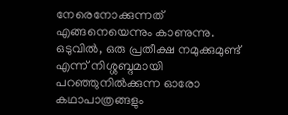നേരെനോക്കുന്നത് എങ്ങനെയെന്നും കാണുന്നു. ഒടുവിൽ, ഒരു പ്രതീക്ഷ നമുക്കുമുണ്ട് എന്ന് നിശ്ശബ്ദമായി പറഞ്ഞുനിൽക്കുന്ന ഓരോ കഥാപാത്രങ്ങളും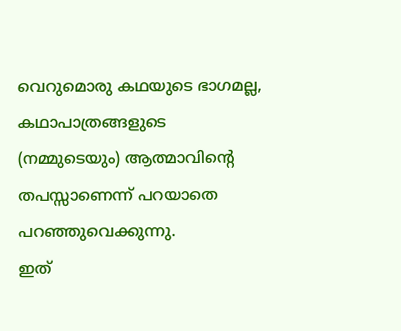വെറുമൊരു കഥയുടെ ഭാഗമല്ല, കഥാപാത്രങ്ങളുടെ (നമ്മുടെയും) ആത്മാവിന്റെ തപസ്സാണെന്ന് പറയാതെ പറഞ്ഞുവെക്കുന്നു.
ഇത്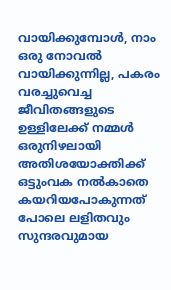വായിക്കുമ്പോൾ, നാം ഒരു നോവൽ വായിക്കുന്നില്ല, പകരം വരച്ചുവെച്ച ജീവിതങ്ങളുടെ ഉള്ളിലേക്ക് നമ്മൾ ഒരുനിഴലായി അതിശയോക്തിക്ക് ഒട്ടുംവക നൽകാതെ കയറിയപോകുന്നത് പോലെ ലളിതവും സുന്ദരവുമായ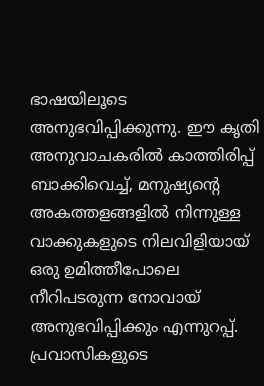ഭാഷയിലൂടെ അനുഭവിപ്പിക്കുന്നു. ഈ കൃതി അനുവാചകരിൽ കാത്തിരിപ്പ് ബാക്കിവെച്ച്, മനുഷ്യന്റെ അകത്തളങ്ങളിൽ നിന്നുള്ള വാക്കുകളുടെ നിലവിളിയായ് ഒരു ഉമിത്തീപോലെ നീറിപടരുന്ന നോവായ് അനുഭവിപ്പിക്കും എന്നുറപ്പ്. പ്രവാസികളുടെ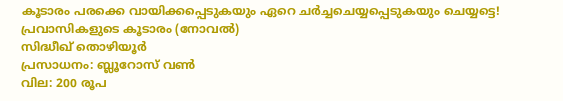കൂടാരം പരക്കെ വായിക്കപ്പെടുകയും ഏറെ ചർച്ചചെയ്യപ്പെടുകയും ചെയ്യട്ടെ!
പ്രവാസികളുടെ കൂടാരം (നോവൽ)
സിദ്ധീഖ് തൊഴിയൂർ
പ്രസാധനം: ബ്ലൂറോസ് വൺ
വില: 200 രൂപ